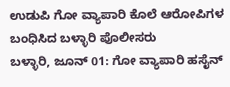ಉಡುಪಿ ಗೋ ವ್ಯಾಪಾರಿ ಕೊಲೆ ಆರೋಪಿಗಳ ಬಂಧಿಸಿದ ಬಳ್ಳಾರಿ ಪೊಲೀಸರು
ಬಳ್ಳಾರಿ, ಜೂನ್ 01: ಗೋ ವ್ಯಾಪಾರಿ ಹಸೈನ್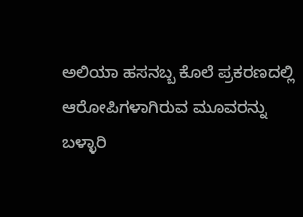ಅಲಿಯಾ ಹಸನಬ್ಬ ಕೊಲೆ ಪ್ರಕರಣದಲ್ಲಿ ಆರೋಪಿಗಳಾಗಿರುವ ಮೂವರನ್ನು ಬಳ್ಳಾರಿ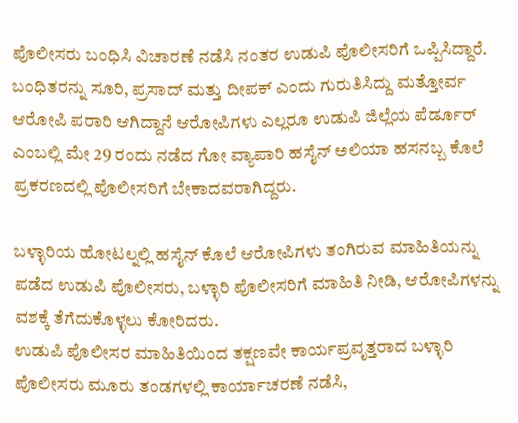ಪೊಲೀಸರು ಬಂಧಿಸಿ ವಿಚಾರಣೆ ನಡೆಸಿ ನಂತರ ಉಡುಪಿ ಪೊಲೀಸರಿಗೆ ಒಪ್ಪಿಸಿದ್ದಾರೆ.
ಬಂಧಿತರನ್ನು ಸೂರಿ, ಪ್ರಸಾದ್ ಮತ್ತು ದೀಪಕ್ ಎಂದು ಗುರುತಿಸಿದ್ದು ಮತ್ತೋರ್ವ ಆರೋಪಿ ಪರಾರಿ ಆಗಿದ್ದಾನೆ ಆರೋಪಿಗಳು ಎಲ್ಲರೂ ಉಡುಪಿ ಜಿಲ್ಲೆಯ ಪೆರ್ಡೂರ್ ಎಂಬಲ್ಲಿ ಮೇ 29 ರಂದು ನಡೆದ ಗೋ ವ್ಯಾಪಾರಿ ಹಸೈನ್ ಅಲಿಯಾ ಹಸನಬ್ಬ ಕೊಲೆ ಪ್ರಕರಣದಲ್ಲಿ ಪೊಲೀಸರಿಗೆ ಬೇಕಾದವರಾಗಿದ್ದರು.

ಬಳ್ಳಾರಿಯ ಹೋಟಲ್ನಲ್ಲಿ ಹಸೈನ್ ಕೊಲೆ ಆರೋಪಿಗಳು ತಂಗಿರುವ ಮಾಹಿತಿಯನ್ನು ಪಡೆದ ಉಡುಪಿ ಪೊಲೀಸರು, ಬಳ್ಳಾರಿ ಪೊಲೀಸರಿಗೆ ಮಾಹಿತಿ ನೀಡಿ, ಆರೋಪಿಗಳನ್ನು ವಶಕ್ಕೆ ತೆಗೆದುಕೊಳ್ಳಲು ಕೋರಿದರು.
ಉಡುಪಿ ಪೊಲೀಸರ ಮಾಹಿತಿಯಿಂದ ತಕ್ಷಣವೇ ಕಾರ್ಯಪ್ರವೃತ್ತರಾದ ಬಳ್ಳಾರಿ ಪೊಲೀಸರು ಮೂರು ತಂಡಗಳಲ್ಲಿ ಕಾರ್ಯಾಚರಣೆ ನಡೆಸಿ,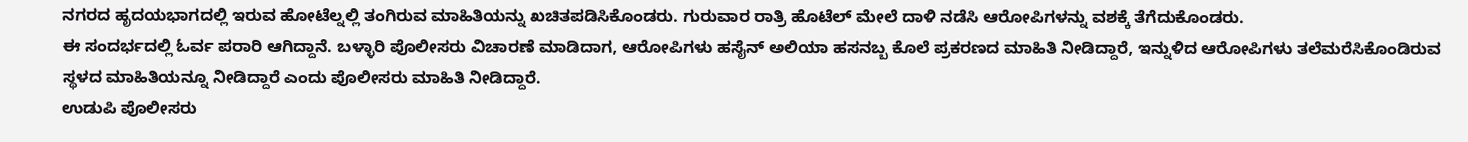ನಗರದ ಹೃದಯಭಾಗದಲ್ಲಿ ಇರುವ ಹೋಟೆಲ್ನಲ್ಲಿ ತಂಗಿರುವ ಮಾಹಿತಿಯನ್ನು ಖಚಿತಪಡಿಸಿಕೊಂಡರು. ಗುರುವಾರ ರಾತ್ರಿ ಹೊಟೆಲ್ ಮೇಲೆ ದಾಳಿ ನಡೆಸಿ ಆರೋಪಿಗಳನ್ನು ವಶಕ್ಕೆ ತೆಗೆದುಕೊಂಡರು.
ಈ ಸಂದರ್ಭದಲ್ಲಿ ಓರ್ವ ಪರಾರಿ ಆಗಿದ್ದಾನೆ. ಬಳ್ಳಾರಿ ಪೊಲೀಸರು ವಿಚಾರಣೆ ಮಾಡಿದಾಗ, ಆರೋಪಿಗಳು ಹಸೈನ್ ಅಲಿಯಾ ಹಸನಬ್ಬ ಕೊಲೆ ಪ್ರಕರಣದ ಮಾಹಿತಿ ನೀಡಿದ್ದಾರೆ, ಇನ್ನುಳಿದ ಆರೋಪಿಗಳು ತಲೆಮರೆಸಿಕೊಂಡಿರುವ ಸ್ಥಳದ ಮಾಹಿತಿಯನ್ನೂ ನೀಡಿದ್ದಾರೆ ಎಂದು ಪೊಲೀಸರು ಮಾಹಿತಿ ನೀಡಿದ್ದಾರೆ.
ಉಡುಪಿ ಪೊಲೀಸರು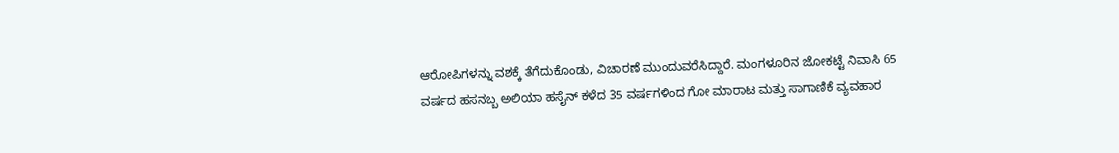ಆರೋಪಿಗಳನ್ನು ವಶಕ್ಕೆ ತೆಗೆದುಕೊಂಡು, ವಿಚಾರಣೆ ಮುಂದುವರೆಸಿದ್ದಾರೆ. ಮಂಗಳೂರಿನ ಜೋಕಟ್ಟೆ ನಿವಾಸಿ 65 ವರ್ಷದ ಹಸನಬ್ಬ ಅಲಿಯಾ ಹಸೈನ್ ಕಳೆದ 35 ವರ್ಷಗಳಿಂದ ಗೋ ಮಾರಾಟ ಮತ್ತು ಸಾಗಾಣಿಕೆ ವ್ಯವಹಾರ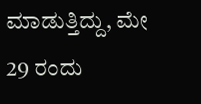ಮಾಡುತ್ತಿದ್ದು, ಮೇ 29 ರಂದು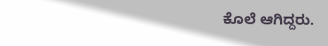ಕೊಲೆ ಆಗಿದ್ದರು.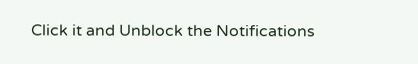Click it and Unblock the Notifications